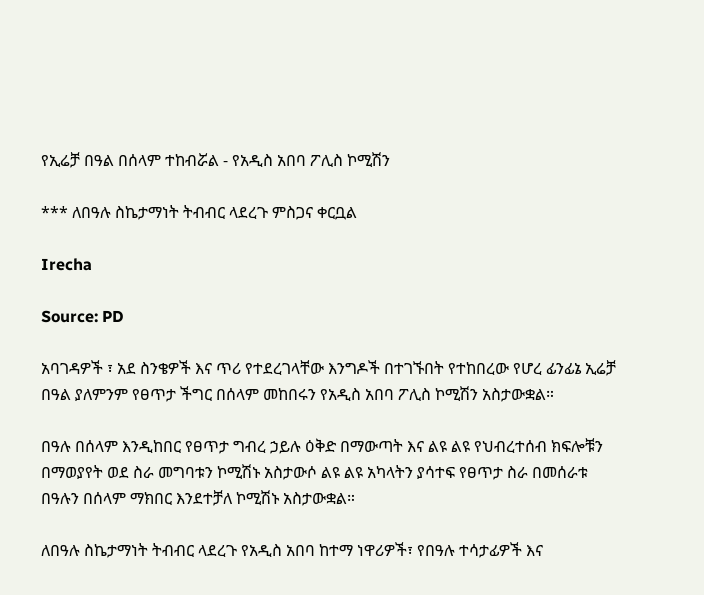የኢሬቻ በዓል በሰላም ተከብሯል - የአዲስ አበባ ፖሊስ ኮሚሽን

*** ለበዓሉ ስኬታማነት ትብብር ላደረጉ ምስጋና ቀርቧል

Irecha

Source: PD

አባገዳዎች ፣ አደ ስንቄዎች እና ጥሪ የተደረገላቸው እንግዶች በተገኙበት የተከበረው የሆረ ፊንፊኔ ኢሬቻ በዓል ያለምንም የፀጥታ ችግር በሰላም መከበሩን የአዲስ አበባ ፖሊስ ኮሚሽን አስታውቋል።

በዓሉ በሰላም እንዲከበር የፀጥታ ግብረ ኃይሉ ዕቅድ በማውጣት እና ልዩ ልዩ የህብረተሰብ ክፍሎቹን በማወያየት ወደ ስራ መግባቱን ኮሚሽኑ አስታውሶ ልዩ ልዩ አካላትን ያሳተፍ የፀጥታ ስራ በመሰራቱ በዓሉን በሰላም ማክበር እንደተቻለ ኮሚሽኑ አስታውቋል።

ለበዓሉ ስኬታማነት ትብብር ላደረጉ የአዲስ አበባ ከተማ ነዋሪዎች፣ የበዓሉ ተሳታፊዎች እና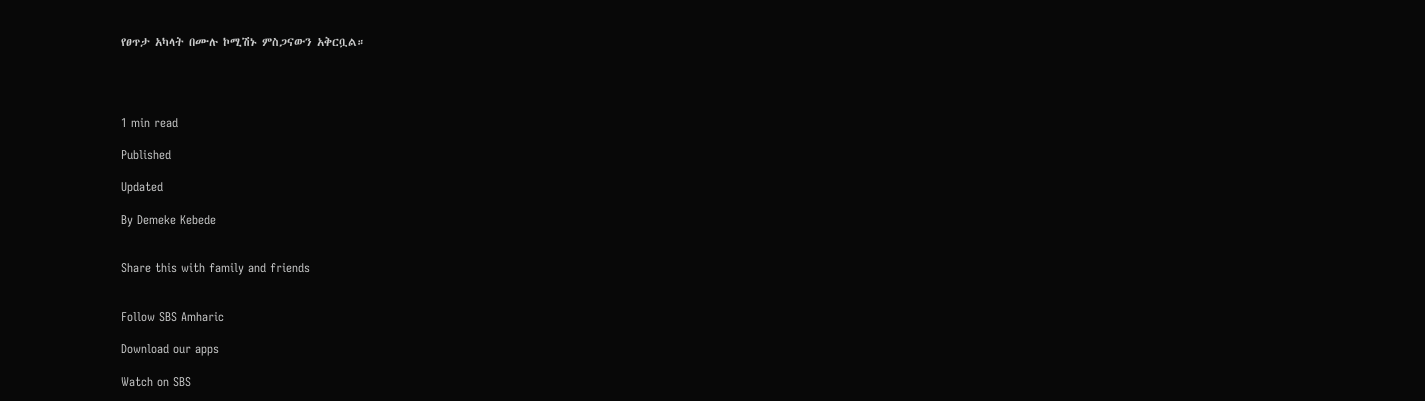የፀጥታ አካላት በሙሉ ኮሚሽኑ ምስጋናውን አቅርቧል።




1 min read

Published

Updated

By Demeke Kebede


Share this with family and friends


Follow SBS Amharic

Download our apps

Watch on SBS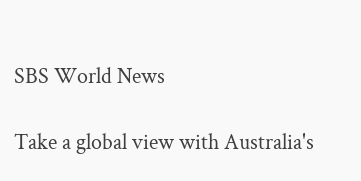SBS World News

Take a global view with Australia's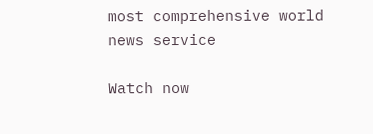most comprehensive world news service

Watch now